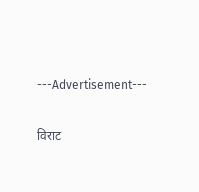---Advertisement---

विराट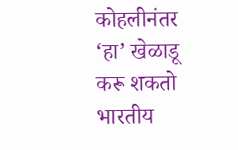कोहलीनंतर ‘हा’ खेळाडू करू शकतो भारतीय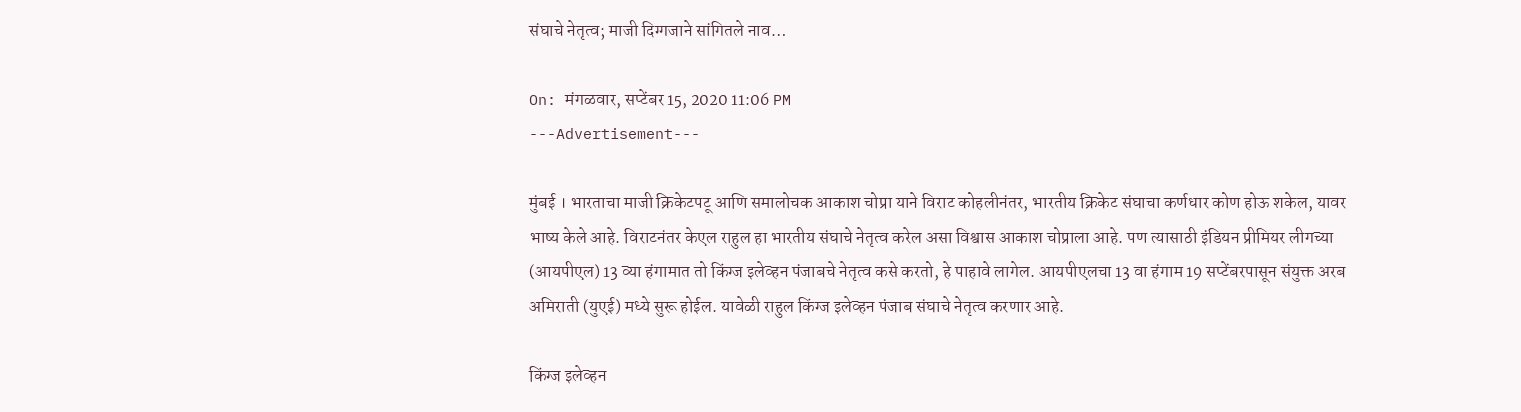संघाचे नेतृत्व; माजी दिग्गजाने सांगितले नाव…

On: मंगळवार, सप्टेंबर 15, 2020 11:06 PM
---Advertisement---

मुंबई । भारताचा माजी क्रिकेटपटू आणि समालोचक आकाश चोप्रा याने विराट कोहलीनंतर, भारतीय क्रिकेट संघाचा कर्णधार कोण होऊ शकेल, यावर भाष्य केले आहे. विराटनंतर केएल राहुल हा भारतीय संघाचे नेतृत्व करेल असा विश्वास आकाश चोप्राला आहे. पण त्यासाठी इंडियन प्रीमियर लीगच्या (आयपीएल) 13 व्या हंगामात तो किंग्ज इलेव्हन पंजाबचे नेतृत्व कसे करतो, हे पाहावे लागेल. आयपीएलचा 13 वा हंगाम 19 सप्टेंबरपासून संयुक्त अरब अमिराती (युएई) मध्ये सुरू होईल. यावेळी राहुल किंग्ज इलेव्हन पंजाब संघाचे नेतृत्व करणार आहे.

किंग्ज इलेव्हन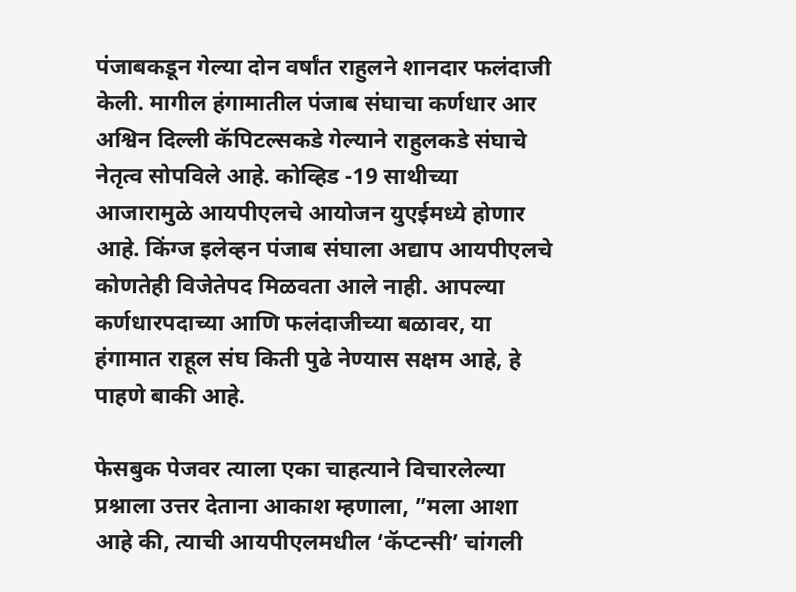पंजाबकडून गेल्या दोन वर्षांत राहुलने शानदार फलंदाजी केली. मागील हंगामातील पंजाब संघाचा कर्णधार आर अश्विन दिल्ली कॅपिटल्सकडे गेल्याने राहुलकडे संघाचे नेतृत्व सोपविले आहे. कोव्हिड -19 साथीच्या आजारामुळे आयपीएलचे आयोजन युएईमध्ये होणार आहे. किंग्ज इलेव्हन पंजाब संघाला अद्याप आयपीएलचे कोणतेही विजेतेपद मिळवता आले नाही. आपल्या कर्णधारपदाच्या आणि फलंदाजीच्या बळावर, या हंगामात राहूल संघ किती पुढे नेण्यास सक्षम आहे, हे पाहणे बाकी आहे.

फेसबुक पेजवर त्याला एका चाहत्याने विचारलेल्या प्रश्नाला उत्तर देताना आकाश म्हणाला, ”मला आशा आहे की, त्याची आयपीएलमधील ‘कॅप्टन्सी’ चांगली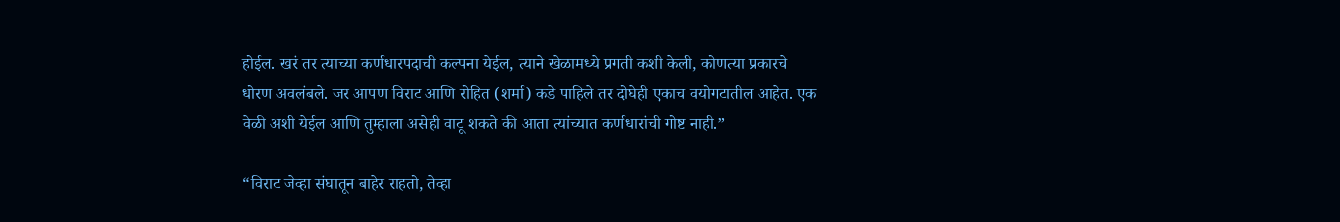होईल. खरं तर त्याच्या कर्णधारपदाची कल्पना येईल, त्याने खेळामध्ये प्रगती कशी केली, कोणत्या प्रकारचे धोरण अवलंबले. जर आपण विराट आणि रोहित (शर्मा) कडे पाहिले तर दोघेही एकाच वयोगटातील आहेत. एक वेळी अशी येईल आणि तुम्हाला असेही वाटू शकते की आता त्यांच्यात कर्णधारांची गोष्ट नाही.”

“विराट जेव्हा संघातून बाहेर राहतो, तेव्हा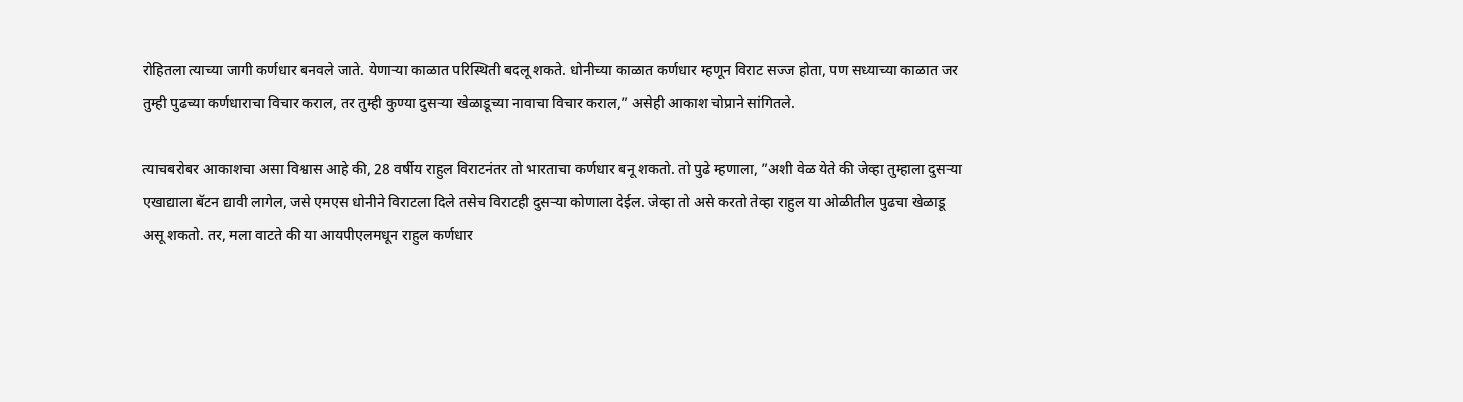रोहितला त्याच्या जागी कर्णधार बनवले जाते. येणार्‍या काळात परिस्थिती बदलू शकते. धोनीच्या काळात कर्णधार म्हणून विराट सज्ज होता, पण सध्याच्या काळात जर तुम्ही पुढच्या कर्णधाराचा विचार कराल, तर तुम्ही कुण्या दुसऱ्या खेळाडूच्या नावाचा विचार कराल,” असेही आकाश चोप्राने सांगितले.

त्याचबरोबर आकाशचा असा विश्वास आहे की, 28 वर्षीय राहुल विराटनंतर तो भारताचा कर्णधार बनू शकतो. तो पुढे म्हणाला, ”अशी वेळ येते की जेव्हा तुम्हाला दुसर्‍या एखाद्याला बॅटन द्यावी लागेल, जसे एमएस धोनीने विराटला दिले तसेच विराटही दुसर्‍या कोणाला देईल. जेव्हा तो असे करतो तेव्हा राहुल या ओळीतील पुढचा खेळाडू असू शकतो. तर, मला वाटते की या आयपीएलमधून राहुल कर्णधार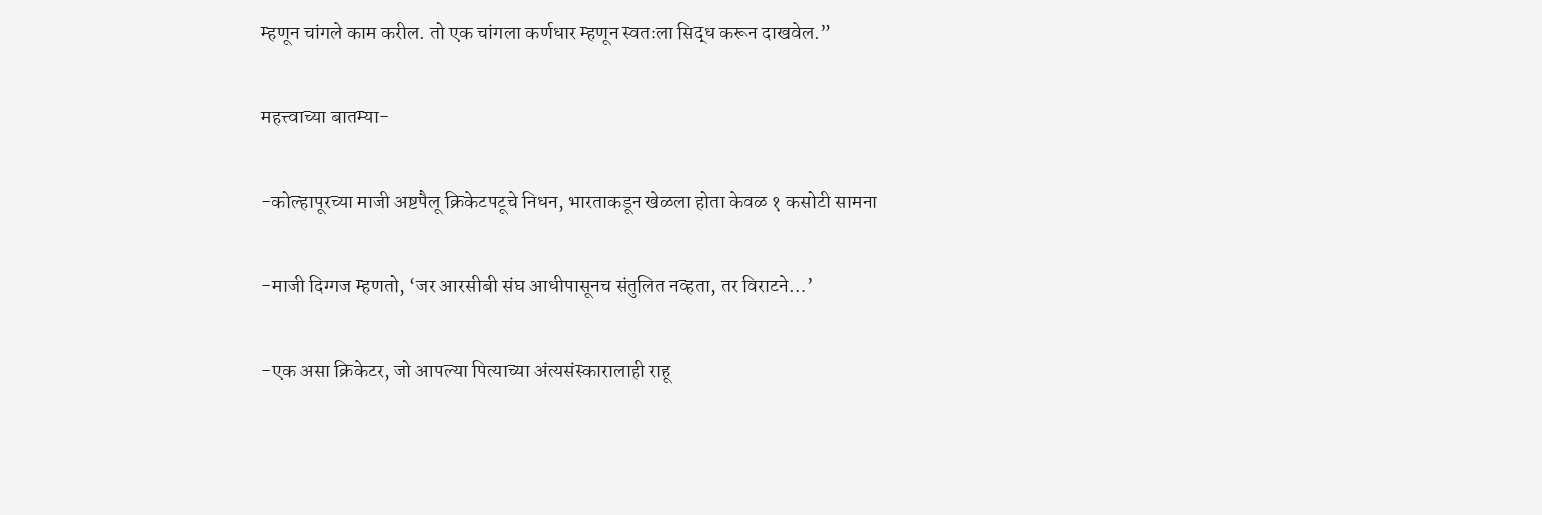म्हणून चांगले काम करील. तो एक चांगला कर्णधार म्हणून स्वतःला सिद्ध करून दाखवेल.”

महत्त्वाच्या बातम्या-

-कोल्हापूरच्या माजी अष्टपैलू क्रिकेटपटूचे निधन, भारताकडून खेळला होता केवळ १ कसोटी सामना

-माजी दिग्गज म्हणतो, ‘जर आरसीबी संघ आधीपासूनच संतुलित नव्हता, तर विराटने…’

-एक असा क्रिकेटर, जो आपल्या पित्याच्या अंत्यसंस्कारालाही राहू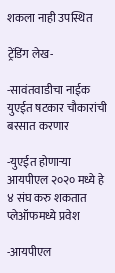शकला नाही उपस्थित

ट्रेंडिंग लेख-

-सावंतवाडीचा नाईक युएईत षटकार चौकारांची बरसात करणार

-युएईत होणाऱ्या आयपीएल २०२० मध्ये हे ४ संघ करु शकतात प्लेऑफमध्ये प्रवेश

-आयपीएल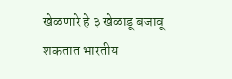खेळणारे हे ३ खेळाडू बजावू शकतात भारतीय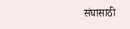संघासाठी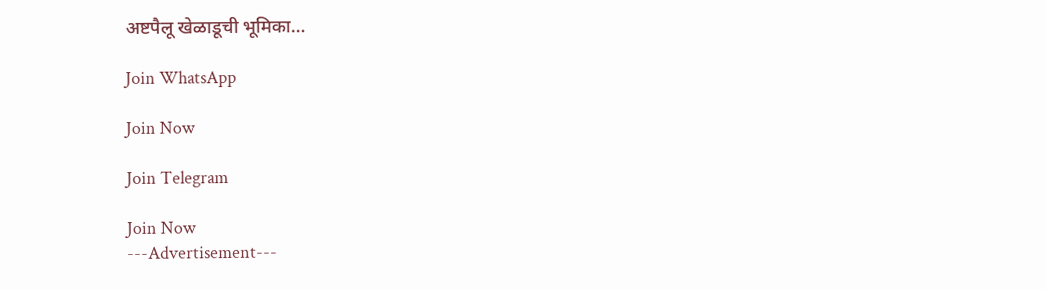अष्टपैलू खेळाडूची भूमिका…

Join WhatsApp

Join Now

Join Telegram

Join Now
---Advertisement---